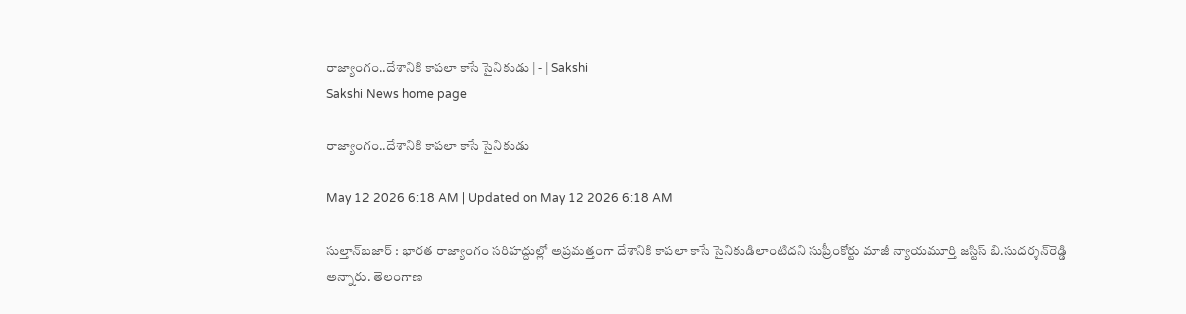రాజ్యాంగం..దేశానికి కాపలా కాసే సైనికుడు | - | Sakshi
Sakshi News home page

రాజ్యాంగం..దేశానికి కాపలా కాసే సైనికుడు

May 12 2026 6:18 AM | Updated on May 12 2026 6:18 AM

సుల్తాన్‌బజార్‌ : భారత రాజ్యాంగం సరిహద్దుల్లో అప్రమత్తంగా దేశానికి కాపలా కాసే సైనికుడిలాంటిదని సుప్రీంకోర్టు మాజీ న్యాయమూర్తి జస్టిస్‌ బి.సుదర్శన్‌రెడ్డి అన్నారు. తెలంగాణ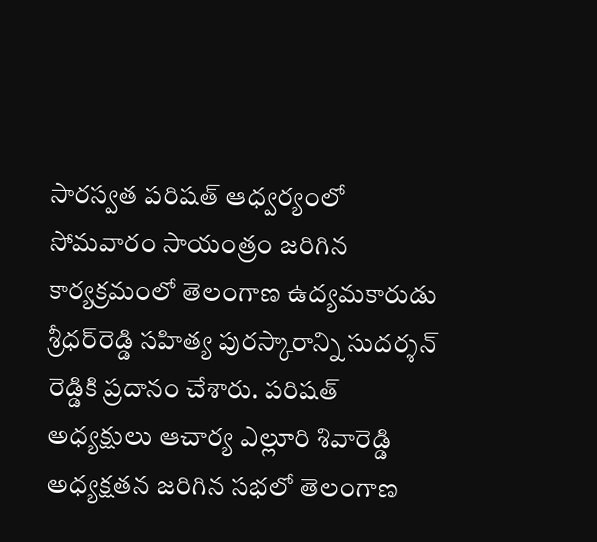సారస్వత పరిషత్‌ ఆధ్వర్యంలో సోమవారం సాయంత్రం జరిగిన కార్యక్రమంలో తెలంగాణ ఉద్యమకారుడు శ్రీధర్‌రెడ్డి సహిత్య పురస్కారాన్ని సుదర్శన్‌ రెడ్డికి ప్రదానం చేశారు. పరిషత్‌ అధ్యక్షులు ఆచార్య ఎల్లూరి శివారెడ్డి అధ్యక్షతన జరిగిన సభలో తెలంగాణ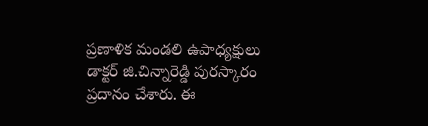ప్రణాళిక మండలి ఉపాధ్యక్షులు డాక్టర్‌ జి.చిన్నారెడ్డి పురస్కారం ప్రదానం చేశారు. ఈ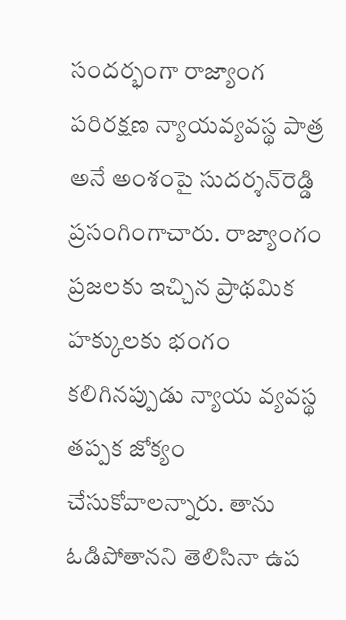సందర్భంగా రాజ్యాంగ పరిరక్షణ న్యాయవ్యవస్థ పాత్ర అనే అంశంపై సుదర్శన్‌రెడ్డి ప్రసంగింగాచారు. రాజ్యాంగం ప్రజలకు ఇచ్చిన ప్రాథమిక హక్కులకు భంగం కలిగినప్పుడు న్యాయ వ్యవస్థ తప్పక జోక్యం చేసుకోవాలన్నారు. తాను ఓడిపోతానని తెలిసినా ఉప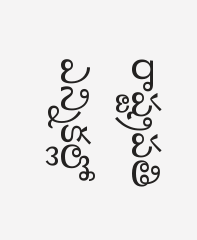రాష్ట్రపతి ఎన్నికల్లో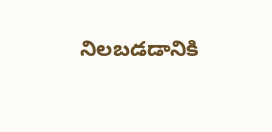నిలబడడానికి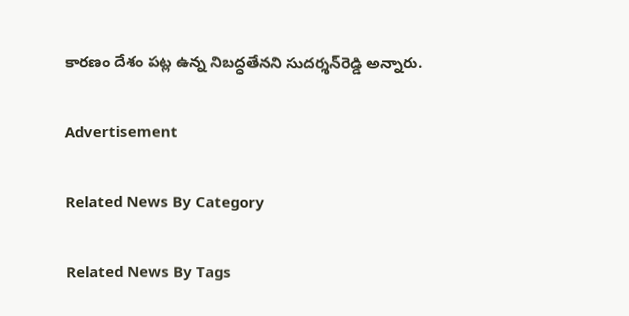కారణం దేశం పట్ల ఉన్న నిబద్ధతేనని సుదర్శన్‌రెడ్డి అన్నారు.

Advertisement

Related News By Category

Related News By Tags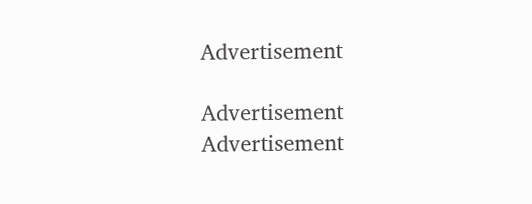Advertisement

Advertisement
Advertisement